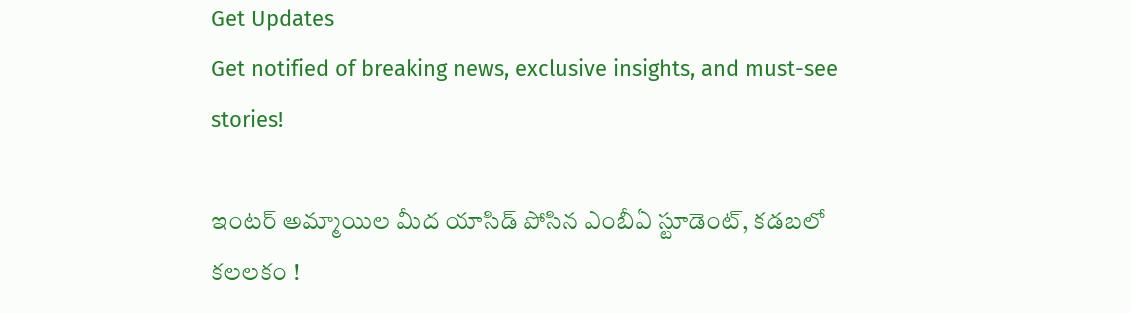Get Updates
Get notified of breaking news, exclusive insights, and must-see stories!

ఇంటర్ అమ్మాయిల మీద యాసిడ్ పోసిన ఎంబీఏ స్టూడెంట్, కడబలో కలలకం !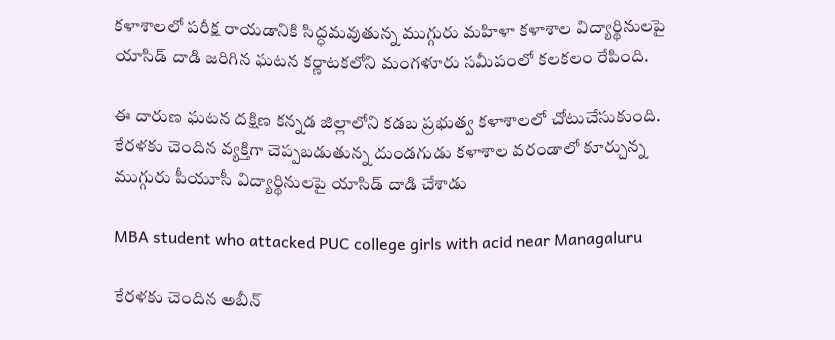కళాశాలలో పరీక్ష రాయడానికి సిద్ధమవుతున్న ముగ్గురు మహిళా కళాశాల విద్యార్థినులపై యాసిడ్‌ దాడి జరిగిన ఘటన కర్ణాటకలోని మంగళూరు సమీపంలో కలకలం రేపింది.

ఈ దారుణ ఘటన దక్షిణ కన్నడ జిల్లాలోని కడబ ప్రభుత్వ కళాశాలలో చోటుచేసుకుంది. కేరళకు చెందిన వ్యక్తిగా చెప్పబడుతున్న దుండగుడు కళాశాల వరండాలో కూర్చున్న ముగ్గురు పీయూసీ విద్యార్థినులపై యాసిడ్ దాడి చేశాడు

MBA student who attacked PUC college girls with acid near Managaluru

కేరళకు చెందిన అబీన్‌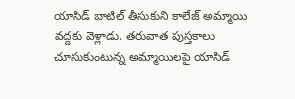యాసిడ్ బాటిల్ తీసుకుని కాలేజ్ అమ్మాయి వద్దకు వెళ్లాడు. తరువాత పుస్తకాలు చూసుకుంటున్న అమ్మాయిలపై యాసిడ్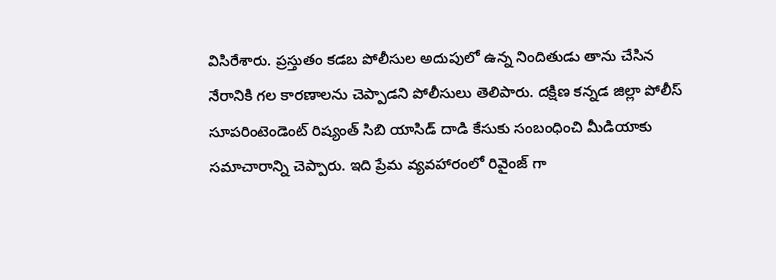విసిరేశారు. ప్రస్తుతం కడబ పోలీసుల అదుపులో ఉన్న నిందితుడు తాను చేసిన నేరానికి గల కారణాలను చెప్పాడని పోలీసులు తెలిపారు. దక్షిణ కన్నడ జిల్లా పోలీస్ సూపరింటెండెంట్ రిష్యంత్ సిబి యాసిడ్ దాడి కేసుకు సంబంధించి మీడియాకు సమాచారాన్ని చెప్పారు. ఇది ప్రేమ వ్యవహారంలో రివైంజ్ గా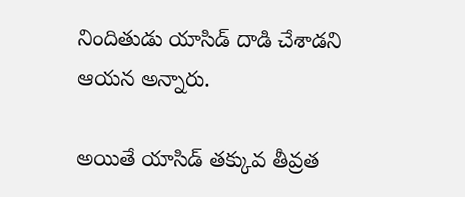నిందితుడు యాసిడ్ దాడి చేశాడని ఆయన అన్నారు.

అయితే యాసిడ్ తక్కువ తీవ్రత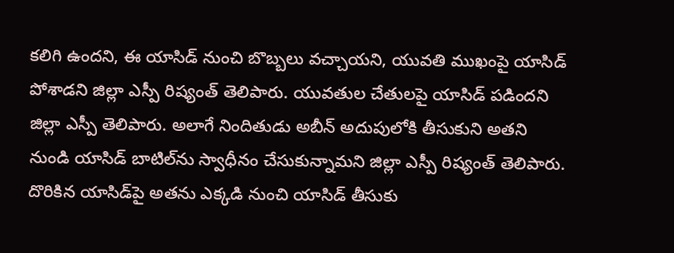కలిగి ఉందని, ఈ యాసిడ్ నుంచి బొబ్బలు వచ్చాయని, యువతి ముఖంపై యాసిడ్‌ పోశాడని జిల్లా ఎస్పీ రిష్యంత్ తెలిపారు. యువతుల చేతులపై యాసిడ్‌ పడిందని జిల్లా ఎస్పీ తెలిపారు. అలాగే నిందితుడు అబీన్ అదుపులోకి తీసుకుని అతని నుండి యాసిడ్ బాటిల్‌ను స్వాధీనం చేసుకున్నామని జిల్లా ఎస్పీ రిష్యంత్ తెలిపారు. దొరికిన యాసిడ్‌పై అతను ఎక్కడి నుంచి యాసిడ్ తీసుకు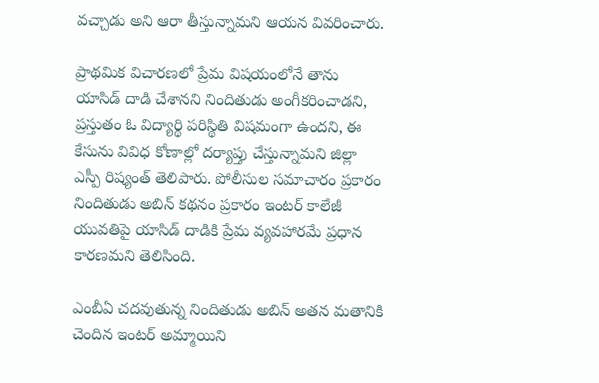వచ్చాడు అని ఆరా తీస్తున్నామని ఆయన వివరించారు.

ప్రాథమిక విచారణలో ప్రేమ విషయంలోనే తాను యాసిడ్ దాడి చేశానని నిందితుడు అంగీకరించాడని, ప్రస్తుతం ఓ విద్యార్థి పరిస్థితి విషమంగా ఉందని, ఈ కేసును వివిధ కోణాల్లో దర్యాప్తు చేస్తున్నామని జిల్లా ఎస్పీ రిష్యంత్ తెలిపారు. పోలీసుల సమాచారం ప్రకారం నిందితుడు అబిన్ కథనం ప్రకారం ఇంటర్ కాలేజీ యువతిపై యాసిడ్‌ దాడికి ప్రేమ వ్యవహారమే ప్రధాన కారణమని తెలిసింది.

ఎంబీఏ చదవుతున్న నిందితుడు అబిన్‌ అతన మతానికి చెందిన ఇంటర్ అమ్మాయిని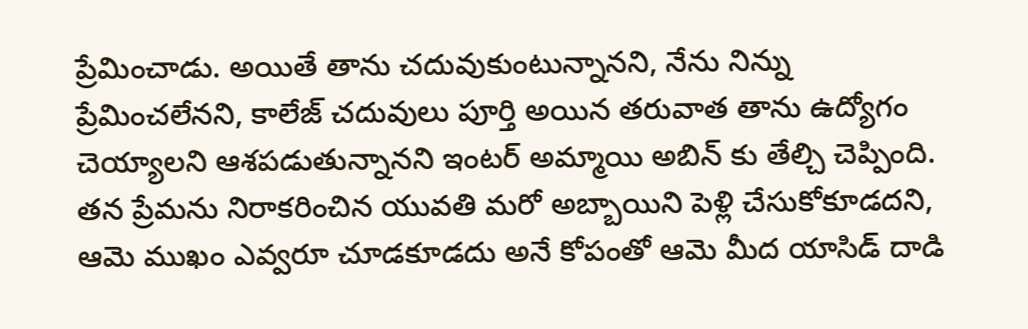ప్రేమించాడు. అయితే తాను చదువుకుంటున్నానని, నేను నిన్ను ప్రేమించలేనని, కాలేజ్ చదువులు పూర్తి అయిన తరువాత తాను ఉద్యోగం చెయ్యాలని ఆశపడుతున్నానని ఇంటర్ అమ్మాయి అబిన్ కు తేల్చి చెప్పింది. తన ప్రేమను నిరాకరించిన యువతి మరో అబ్బాయిని పెళ్లి చేసుకోకూడదని, ఆమె ముఖం ఎవ్వరూ చూడకూడదు అనే కోపంతో ఆమె మీద యాసిడ్ దాడి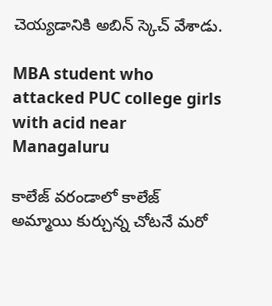చెయ్యడానికి అబిన్ స్కెచ్ వేశాడు.

MBA student who attacked PUC college girls with acid near Managaluru

కాలేజ్ వరండాలో కాలేజ్ అమ్మాయి కుర్చున్న చోటనే మరో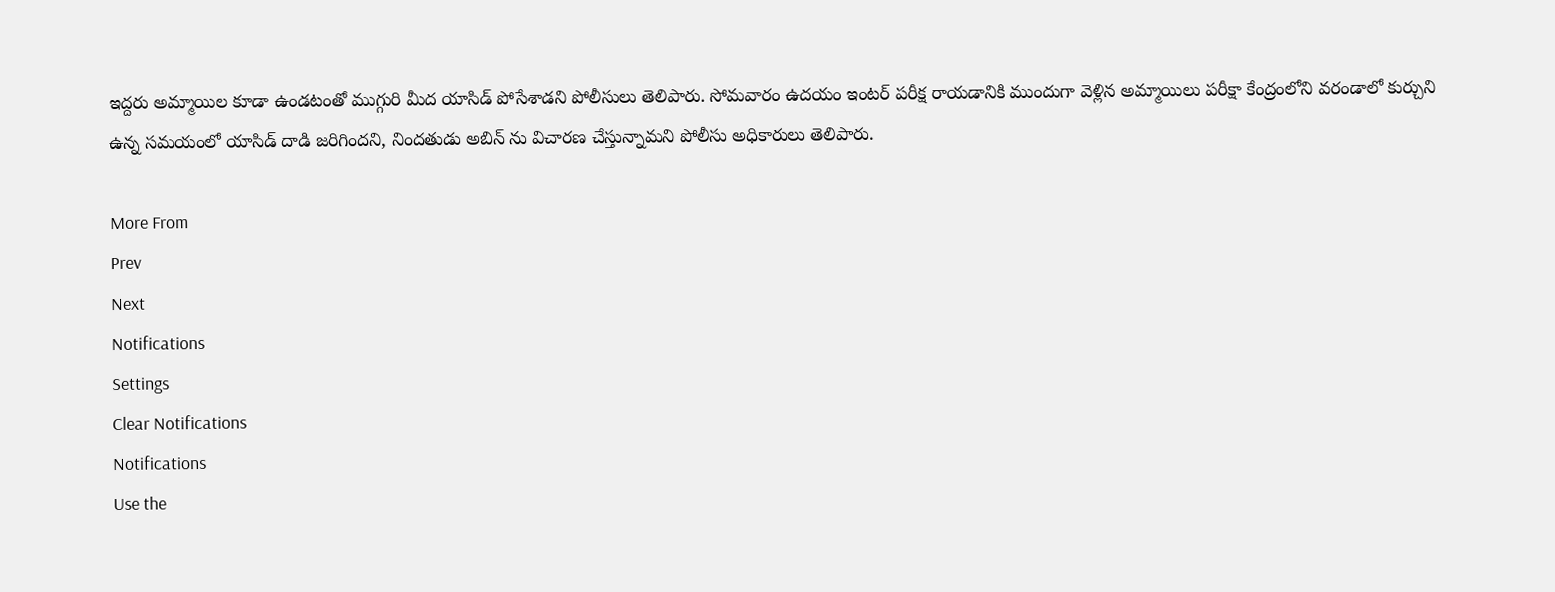ఇద్దరు అమ్మాయిల కూడా ఉండటంతో ముగ్గురి మీద యాసిడ్ పోసేశాడని పోలీసులు తెలిపారు. సోమవారం ఉదయం ఇంటర్ పరీక్ష రాయడానికి ముందుగా వెళ్లిన అమ్మాయిలు పరీక్షా కేంద్రంలోని వరండాలో కుర్చుని ఉన్న సమయంలో యాసిడ్ దాడి జరిగిందని, నిందతుడు అబిన్ ను విచారణ చేస్తున్నామని పోలీసు అధికారులు తెలిపారు.

More From
Prev
Next
Notifications
Settings
Clear Notifications
Notifications
Use the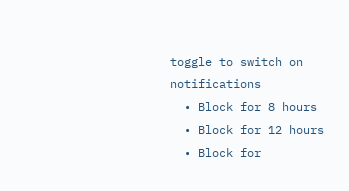toggle to switch on notifications
  • Block for 8 hours
  • Block for 12 hours
  • Block for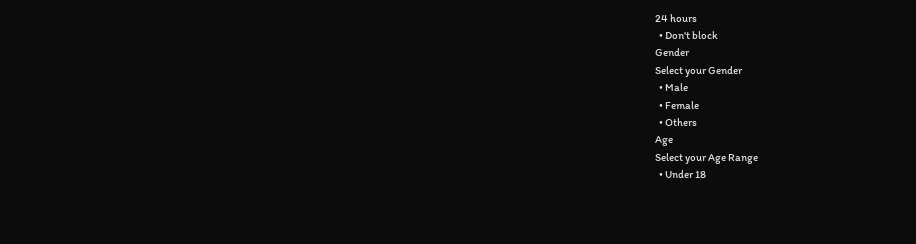24 hours
  • Don't block
Gender
Select your Gender
  • Male
  • Female
  • Others
Age
Select your Age Range
  • Under 18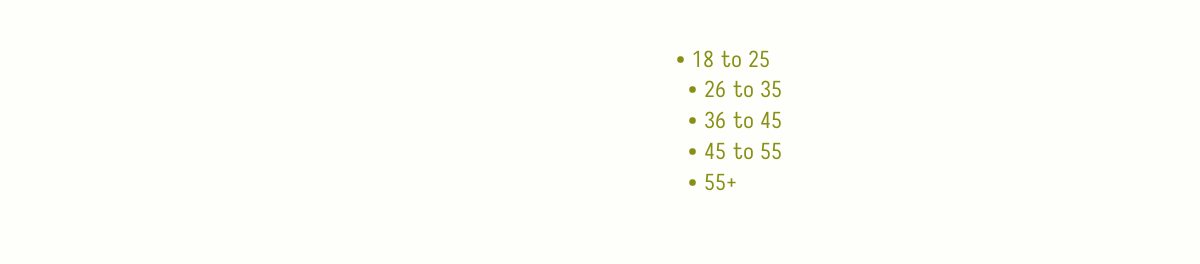• 18 to 25
  • 26 to 35
  • 36 to 45
  • 45 to 55
  • 55+